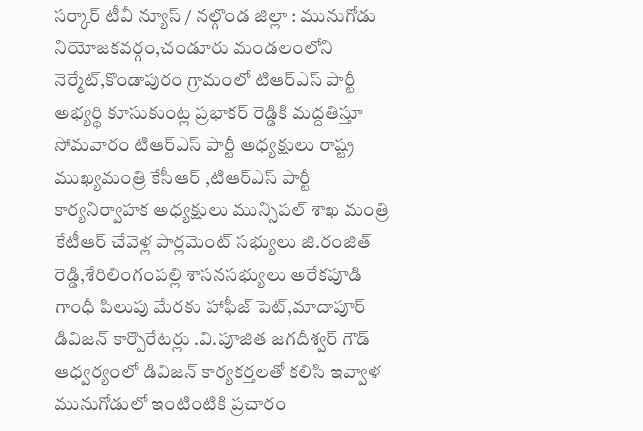సర్కార్ టీవీ న్యూస్ / నల్గొండ జిల్లా : మునుగోడు నియోజకవర్గం,చండూరు మండలంలోని నెర్మేట్,కొండాపురం గ్రామంలో టిఆర్ఎస్ పార్టీ అభ్యర్థి కూసుకుంట్ల ప్రభాకర్ రెడ్డికి మద్దతిస్తూ సోమవారం టిఆర్ఎస్ పార్టీ అధ్యక్షులు రాష్ట్ర ముఖ్యమంత్రి కేసీఆర్ ,టిఆర్ఎస్ పార్టీ కార్యనిర్వాహక అధ్యక్షులు మున్సిపల్ శాఖ మంత్రి కేటీఆర్ చేవెళ్ల పార్లమెంట్ సభ్యులు జి.రంజిత్ రెడ్డి,శేరిలింగంపల్లి శాసనసభ్యులు అరేకపూడి గాంధీ పిలుపు మేరకు హాఫీజ్ పెట్,మాదాపూర్ డివిజన్ కార్పొరేటర్లు .వి.పూజిత జగదీశ్వర్ గౌడ్ ఆధ్వర్యంలో డివిజన్ కార్యకర్తలతో కలిసి ఇవ్వాళ మునుగోడులో ఇంటింటికి ప్రచారం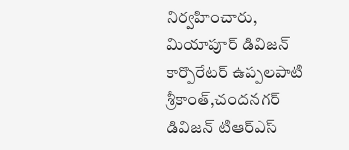నిర్వహించారు, మియాపూర్ డివిజన్ కార్పొరేటర్ ఉప్పలపాటి శ్రీకాంత్,చందనగర్ డివిజన్ టిఆర్ఎస్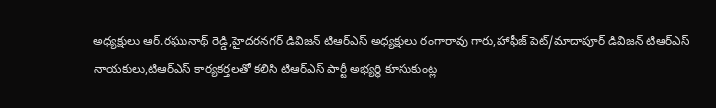అధ్యక్షులు ఆర్.రఘునాథ్ రెడ్డి,హైదరనగర్ డివిజన్ టిఆర్ఎస్ అధ్యక్షులు రంగారావు గారు,హాఫీజ్ పెట్/మాదాపూర్ డివిజన్ టిఆర్ఎస్ నాయకులు,టిఆర్ఎస్ కార్యకర్తలతో కలిసి టిఆర్ఎస్ పార్టీ అభ్యర్థి కూసుకుంట్ల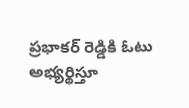ప్రభాకర్ రెడ్డికి ఓటు అభ్యర్థిస్తూ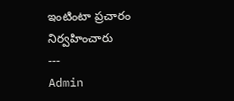ఇంటింటా ప్రచారం నిర్వహించారు
---
Admin